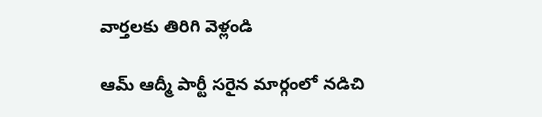వార్తలకు తిరిగి వెళ్లండి

ఆమ్ ఆద్మీ పార్టీ సరైన మార్గంలో నడిచి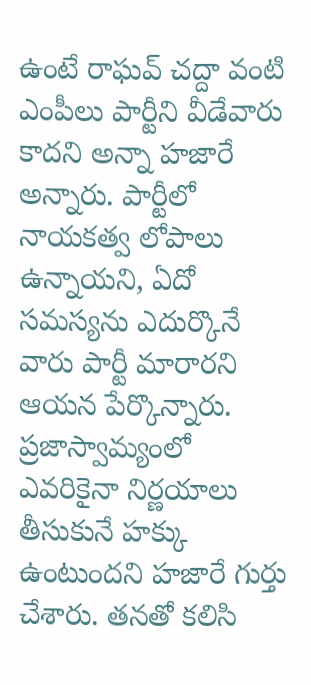ఉంటే రాఘవ్ చద్దా వంటి ఎంపీలు పార్టీని వీడేవారు కాదని అన్నా హజారే అన్నారు. పార్టీలో నాయకత్వ లోపాలు ఉన్నాయని, ఏదో సమస్యను ఎదుర్కొనే వారు పార్టీ మారారని ఆయన పేర్కొన్నారు.
ప్రజాస్వామ్యంలో ఎవరికైనా నిర్ణయాలు తీసుకునే హక్కు ఉంటుందని హజారే గుర్తు చేశారు. తనతో కలిసి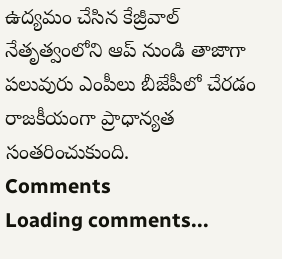ఉద్యమం చేసిన కేజ్రీవాల్ నేతృత్వంలోని ఆప్ నుండి తాజాగా పలువురు ఎంపీలు బీజేపీలో చేరడం రాజకీయంగా ప్రాధాన్యత సంతరించుకుంది.
Comments
Loading comments...